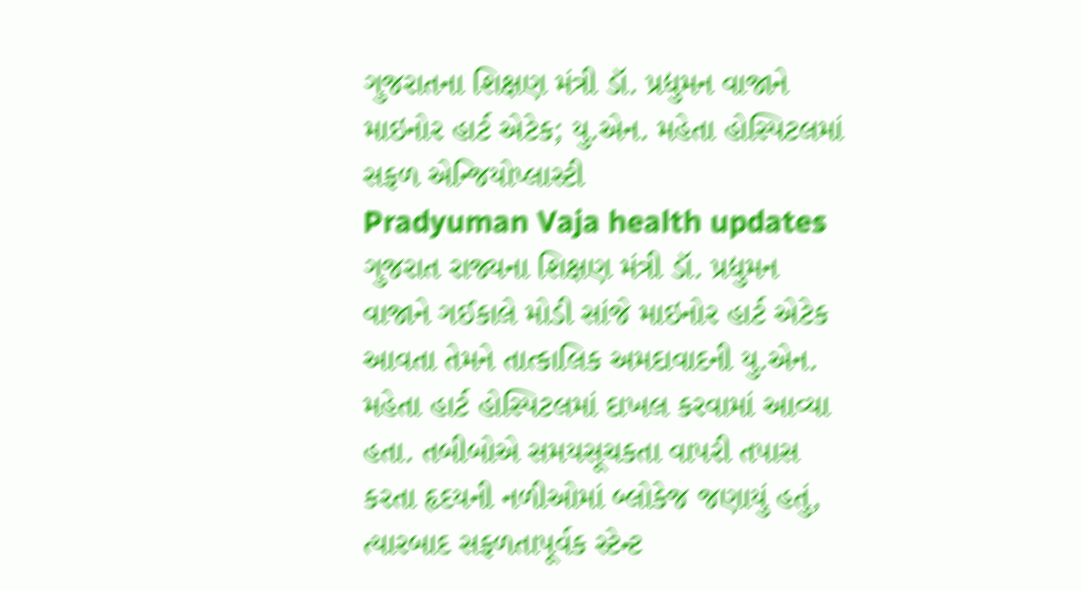ગુજરાતના શિક્ષણ મંત્રી ડૉ. પ્રદ્યુમન વાજાને માઇનોર હાર્ટ એટેક; યુ.એન. મહેતા હોસ્પિટલમાં સફળ એન્જિયોપ્લાસ્ટી
Pradyuman Vaja health updates
ગુજરાત રાજ્યના શિક્ષણ મંત્રી ડૉ. પ્રદ્યુમન વાજાને ગઈકાલે મોડી સાંજે માઇનોર હાર્ટ એટેક આવતા તેમને તાત્કાલિક અમદાવાદની યુ.એન. મહેતા હાર્ટ હોસ્પિટલમાં દાખલ કરવામાં આવ્યા હતા. તબીબોએ સમયસૂચકતા વાપરી તપાસ કરતા હૃદયની નળીઓમાં બ્લોકેજ જણાયું હતું, ત્યારબાદ સફળતાપૂર્વક સ્ટેન્ટ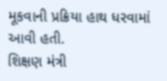મૂકવાની પ્રક્રિયા હાથ ધરવામાં આવી હતી.
શિક્ષણ મંત્રી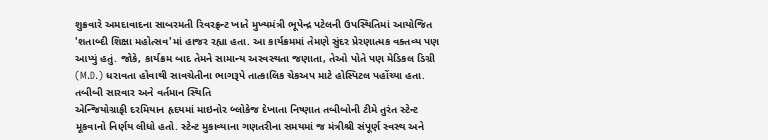શુક્રવારે અમદાવાદના સાબરમતી રિવરફ્રન્ટ ખાતે મુખ્યમંત્રી ભૂપેન્દ્ર પટેલની ઉપસ્થિતિમાં આયોજિત 'શતાબ્દી શિક્ષા મહોત્સવ'માં હાજર રહ્યા હતા. આ કાર્યક્રમમાં તેમણે સુંદર પ્રેરણાત્મક વક્તવ્ય પણ આપ્યું હતું. જોકે, કાર્યક્રમ બાદ તેમને સામાન્ય અસ્વસ્થતા જણાતા, તેઓ પોતે પણ મેડિકલ ડિગ્રી (M.D.) ધરાવતા હોવાથી સાવચેતીના ભાગરૂપે તાત્કાલિક ચેકઅપ માટે હોસ્પિટલ પહોંચ્યા હતા.
તબીબી સારવાર અને વર્તમાન સ્થિતિ
એન્જિયોગ્રાફી દરમિયાન હૃદયમાં માઇનોર બ્લોકેજ દેખાતા નિષ્ણાત તબીબોની ટીમે તુરંત સ્ટેન્ટ મૂકવાનો નિર્ણય લીધો હતો. સ્ટેન્ટ મુકાવ્યાના ગણતરીના સમયમાં જ મંત્રીશ્રી સંપૂર્ણ સ્વસ્થ અને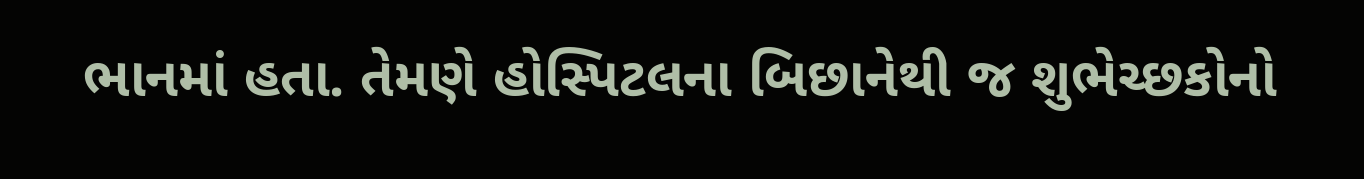ભાનમાં હતા. તેમણે હોસ્પિટલના બિછાનેથી જ શુભેચ્છકોનો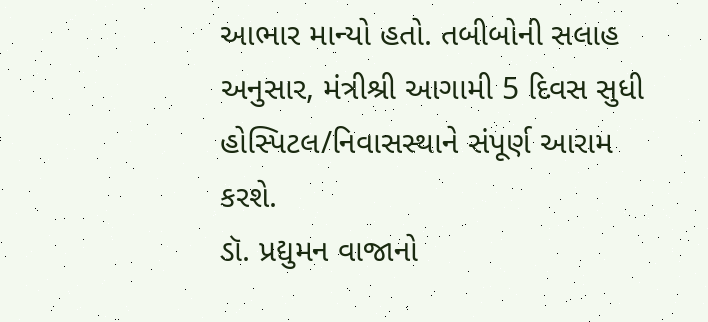આભાર માન્યો હતો. તબીબોની સલાહ અનુસાર, મંત્રીશ્રી આગામી 5 દિવસ સુધી હોસ્પિટલ/નિવાસસ્થાને સંપૂર્ણ આરામ કરશે.
ડૉ. પ્રદ્યુમન વાજાનો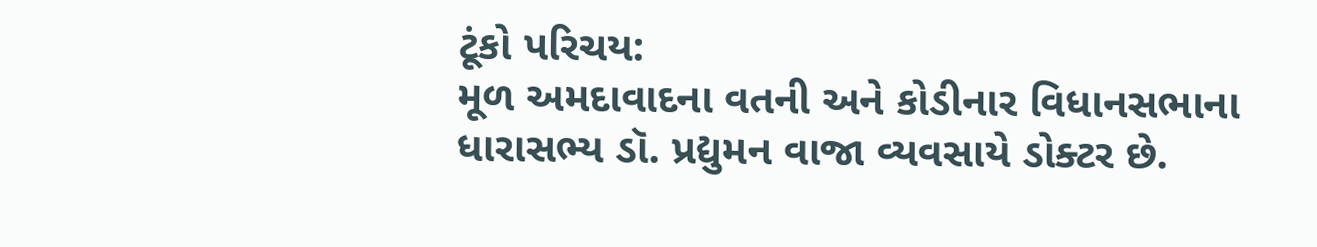ટૂંકો પરિચય:
મૂળ અમદાવાદના વતની અને કોડીનાર વિધાનસભાના ધારાસભ્ય ડૉ. પ્રદ્યુમન વાજા વ્યવસાયે ડોક્ટર છે.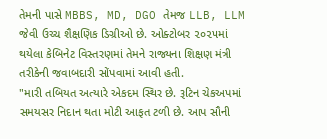તેમની પાસે MBBS, MD, DGO તેમજ LLB, LLM જેવી ઉચ્ચ શૈક્ષણિક ડિગ્રીઓ છે. ઓક્ટોબર ૨૦૨૫માં થયેલા કેબિનેટ વિસ્તરણમાં તેમને રાજ્યના શિક્ષણ મંત્રી તરીકેની જવાબદારી સોંપવામાં આવી હતી.
"મારી તબિયત અત્યારે એકદમ સ્થિર છે. રૂટિન ચેકઅપમાં સમયસર નિદાન થતા મોટી આફત ટળી છે. આપ સૌની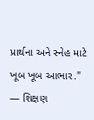પ્રાર્થના અને સ્નેહ માટે ખૂબ ખૂબ આભાર." — શિક્ષણ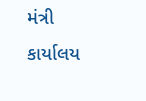મંત્રી કાર્યાલય